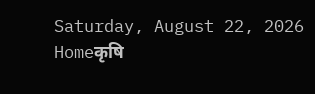Saturday, August 22, 2026
Homeकृषि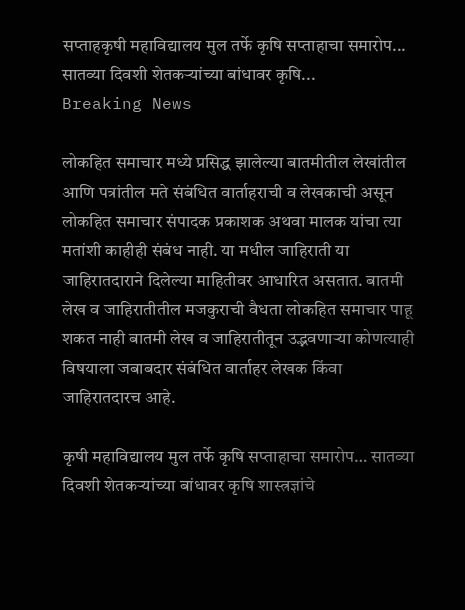सप्ताहकृषी महाविद्यालय मुल तर्फे कृषि सप्ताहाचा समारोप... सातव्या दिवशी शेतकऱ्यांच्या बांधावर कृषि...
Breaking News

लोकहित समाचार मध्ये प्रसिद्ध झालेल्या बातमीतील लेखांतील आणि पत्रांतील मते संबंधित वार्ताहराची व लेखकाची असून लोकहित समाचार संपादक प्रकाशक अथवा मालक यांचा त्या मतांशी काहीही संबंध नाही. या मधील जाहिराती या जाहिरातदाराने दिलेल्या माहितीवर आधारित असतात. बातमी लेख व जाहिरातीतील मजकुराची वैधता लोकहित समाचार पाहू शकत नाही बातमी लेख व जाहिरातीतून उद्भवणाऱ्या कोणत्याही विषयाला जबाबदार संबंधित वार्ताहर लेखक किंवा जाहिरातदारच आहे.

कृषी महाविद्यालय मुल तर्फे कृषि सप्ताहाचा समारोप… सातव्या दिवशी शेतकऱ्यांच्या बांधावर कृषि शास्त्रज्ञांचे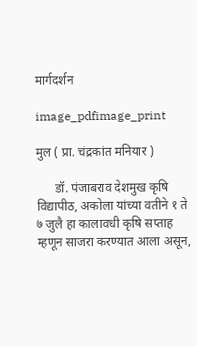मार्गदर्शन

image_pdfimage_print

मुल ( प्रा. चंद्रकांत मनियार )

      डॉ. पंजाबराव देशमुख कृषि विद्यापीठ, अकोला यांच्या वतीने १ ते ७ जुलै हा कालावधी कृषि सप्ताह म्हणून साजरा करण्यात आला असून,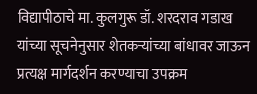विद्यापीठाचे मा. कुलगुरू डॉ. शरदराव गडाख यांच्या सूचनेनुसार शेतकऱ्यांच्या बांधावर जाऊन प्रत्यक्ष मार्गदर्शन करण्याचा उपक्रम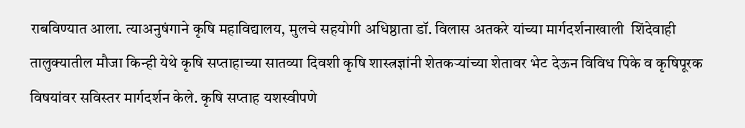राबविण्यात आला. त्याअनुषंगाने कृषि महाविद्यालय, मुलचे सहयोगी अधिष्ठाता डॉ. विलास अतकरे यांच्या मार्गदर्शनाखाली  शिंदेवाही तालुक्यातील मौजा किन्ही येथे कृषि सप्ताहाच्या सातव्या दिवशी कृषि शास्त्रज्ञांनी शेतकऱ्यांच्या शेतावर भेट देऊन विविध पिके व कृषिपूरक विषयांवर सविस्तर मार्गदर्शन केले. कृषि सप्ताह यशस्वीपणे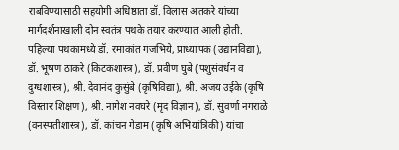राबविण्यासाठी सहयोगी अधिष्ठाता डॉ. विलास अतकरे यांच्या मार्गदर्शनाखाली दोन स्वतंत्र पथके तयार करण्यात आली होती. पहिल्या पथकामध्ये डॉ. रमाकांत गजभिये, प्राध्यापक (उद्यानविद्या), डॉ. भूषण ठाकरे (किटकशास्त्र), डॉ. प्रवीण घुबे (पशुसंवर्धन व दुग्धशास्त्र), श्री. देवानंद कुसुंबे (कृषिविद्या), श्री. अजय उईके (कृषि विस्तार शिक्षण), श्री. नागेश नवघरे (मृद विज्ञान), डॉ. सुवर्णा नगराळे (वनस्पतीशास्त्र), डॉ. कांचन गेडाम (कृषि अभियांत्रिकी) यांचा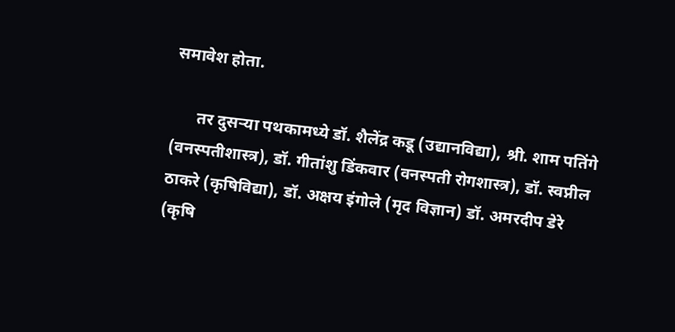समावेश होता.

      तर दुसऱ्या पथकामध्ये डॉ. शैलेंद्र कडू (उद्यानविद्या), श्री. शाम पतिंगे (वनस्पतीशास्त्र), डॉ. गीतांशु डिंकवार (वनस्पती रोगशास्त्र), डॉ. स्वप्नील ठाकरे (कृषिविद्या), डॉ. अक्षय इंगोले (मृद विज्ञान) डॉ. अमरदीप डेरे (कृषि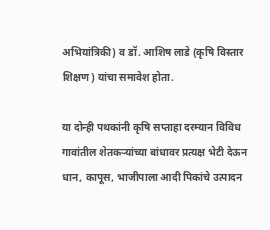अभियांत्रिकी) व डॉ. आशिष लाडे (कृषि विस्तार शिक्षण) यांचा समावेश होता.

या दोन्ही पथकांनी कृषि सप्ताहा दरम्यान विविध गावांतील शेतकऱ्यांच्या बांधावर प्रत्यक्ष भेटी देऊन धान, कापूस, भाजीपाला आदी पिकांचे उत्पादन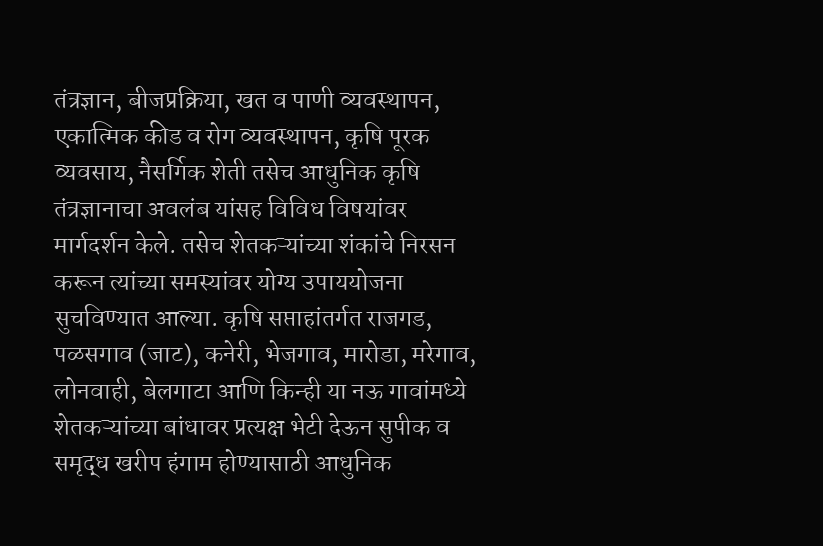तंत्रज्ञान, बीजप्रक्रिया, खत व पाणी व्यवस्थापन, एकात्मिक कीड व रोग व्यवस्थापन, कृषि पूरक व्यवसाय, नैसर्गिक शेती तसेच आधुनिक कृषि तंत्रज्ञानाचा अवलंब यांसह विविध विषयांवर मार्गदर्शन केले. तसेच शेतकऱ्यांच्या शंकांचे निरसन करून त्यांच्या समस्यांवर योग्य उपाययोजना सुचविण्यात आल्या. कृषि सप्ताहांतर्गत राजगड, पळसगाव (जाट), कनेरी, भेजगाव, मारोडा, मरेगाव, लोनवाही, बेलगाटा आणि किन्ही या नऊ गावांमध्ये शेतकऱ्यांच्या बांधावर प्रत्यक्ष भेटी देऊन सुपीक व समृद्ध खरीप हंगाम होण्यासाठी आधुनिक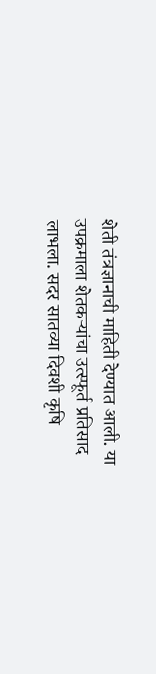शेती तंत्रज्ञानाची माहिती देण्यात आली. या उपक्रमाला शेतकऱ्यांचा उत्स्फूर्त प्रतिसाद लाभला. सदर सातव्या दिवशी कृषि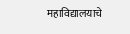महाविद्यालयाचे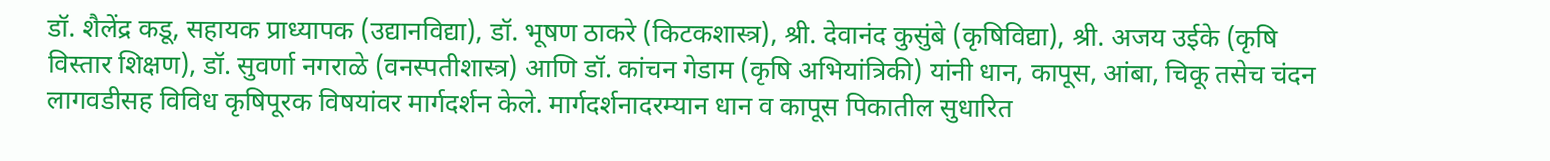डॉ. शैलेंद्र कडू, सहायक प्राध्यापक (उद्यानविद्या), डॉ. भूषण ठाकरे (किटकशास्त्र), श्री. देवानंद कुसुंबे (कृषिविद्या), श्री. अजय उईके (कृषि विस्तार शिक्षण), डॉ. सुवर्णा नगराळे (वनस्पतीशास्त्र) आणि डॉ. कांचन गेडाम (कृषि अभियांत्रिकी) यांनी धान, कापूस, आंबा, चिकू तसेच चंदन लागवडीसह विविध कृषिपूरक विषयांवर मार्गदर्शन केले. मार्गदर्शनादरम्यान धान व कापूस पिकातील सुधारित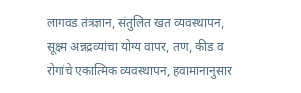लागवड तंत्रज्ञान, संतुलित खत व्यवस्थापन, सूक्ष्म अन्नद्रव्यांचा योग्य वापर, तण, कीड व रोगांचे एकात्मिक व्यवस्थापन, हवामानानुसार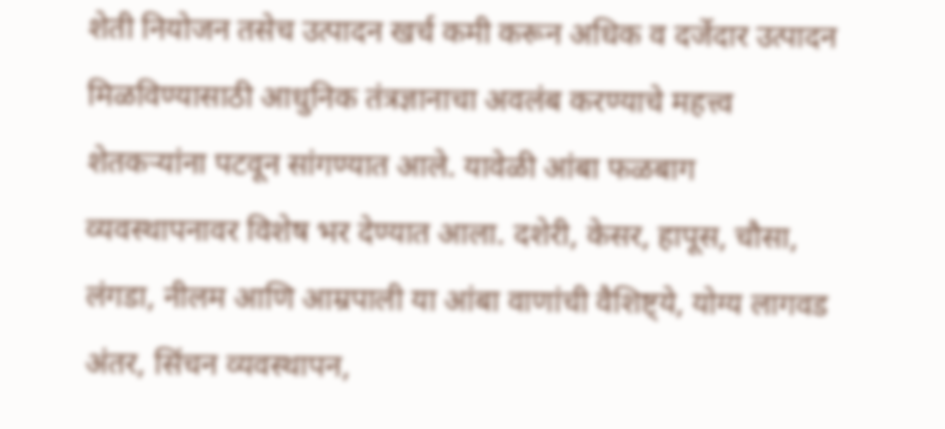शेती नियोजन तसेच उत्पादन खर्च कमी करून अधिक व दर्जेदार उत्पादन मिळविण्यासाठी आधुनिक तंत्रज्ञानाचा अवलंब करण्याचे महत्त्व शेतकऱ्यांना पटवून सांगण्यात आले. यावेळी आंबा फळबाग व्यवस्थापनावर विशेष भर देण्यात आला. दशेरी, केसर, हापूस, चौसा, लंगडा, नीलम आणि आम्रपाली या आंबा वाणांची वैशिष्ट्ये, योग्य लागवड अंतर, सिंचन व्यवस्थापन,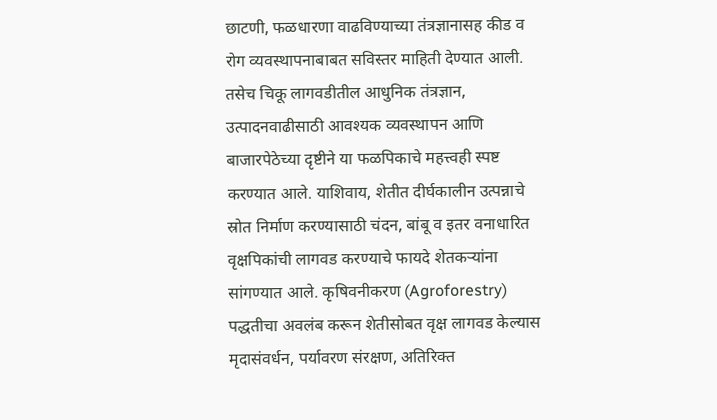छाटणी, फळधारणा वाढविण्याच्या तंत्रज्ञानासह कीड व रोग व्यवस्थापनाबाबत सविस्तर माहिती देण्यात आली. तसेच चिकू लागवडीतील आधुनिक तंत्रज्ञान, उत्पादनवाढीसाठी आवश्यक व्यवस्थापन आणि बाजारपेठेच्या दृष्टीने या फळपिकाचे महत्त्वही स्पष्ट करण्यात आले. याशिवाय, शेतीत दीर्घकालीन उत्पन्नाचे स्रोत निर्माण करण्यासाठी चंदन, बांबू व इतर वनाधारित वृक्षपिकांची लागवड करण्याचे फायदे शेतकऱ्यांना सांगण्यात आले. कृषिवनीकरण (Agroforestry) पद्धतीचा अवलंब करून शेतीसोबत वृक्ष लागवड केल्यास मृदासंवर्धन, पर्यावरण संरक्षण, अतिरिक्त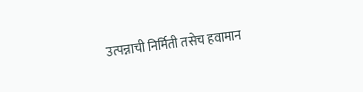उत्पन्नाची निर्मिती तसेच हवामान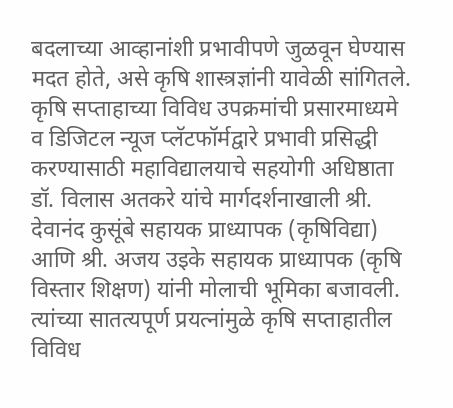बदलाच्या आव्हानांशी प्रभावीपणे जुळवून घेण्यास मदत होते, असे कृषि शास्त्रज्ञांनी यावेळी सांगितले. कृषि सप्ताहाच्या विविध उपक्रमांची प्रसारमाध्यमे व डिजिटल न्यूज प्लॅटफॉर्मद्वारे प्रभावी प्रसिद्धी करण्यासाठी महाविद्यालयाचे सहयोगी अधिष्ठाता डॉ. विलास अतकरे यांचे मार्गदर्शनाखाली श्री. देवानंद कुसूंबे सहायक प्राध्यापक (कृषिविद्या) आणि श्री. अजय उइके सहायक प्राध्यापक (कृषि विस्तार शिक्षण) यांनी मोलाची भूमिका बजावली. त्यांच्या सातत्यपूर्ण प्रयत्नांमुळे कृषि सप्ताहातील विविध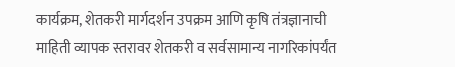कार्यक्रम, शेतकरी मार्गदर्शन उपक्रम आणि कृषि तंत्रज्ञानाची माहिती व्यापक स्तरावर शेतकरी व सर्वसामान्य नागरिकांपर्यंत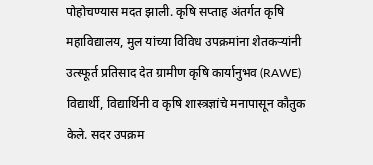पोहोचण्यास मदत झाली. कृषि सप्ताह अंतर्गत कृषि महाविद्यालय, मुल यांच्या विविध उपक्रमांना शेतकऱ्यांनी उत्स्फूर्त प्रतिसाद देत ग्रामीण कृषि कार्यानुभव (RAWE) विद्यार्थी, विद्यार्थिनी व कृषि शास्त्रज्ञांचे मनापासून कौतुक केले. सदर उपक्रम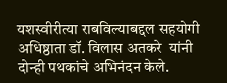यशस्वीरीत्या राबविल्याबद्दल सहयोगी अधिष्ठाता डॉ. विलास अतकरे  यांनी दोन्ही पथकांचे अभिनंदन केले.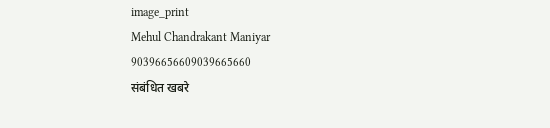image_print
Mehul Chandrakant Maniyar
90396656609039665660
संबंधित खबरे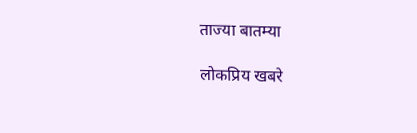ताज्या बातम्या

लोकप्रिय खबरे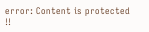error: Content is protected !!